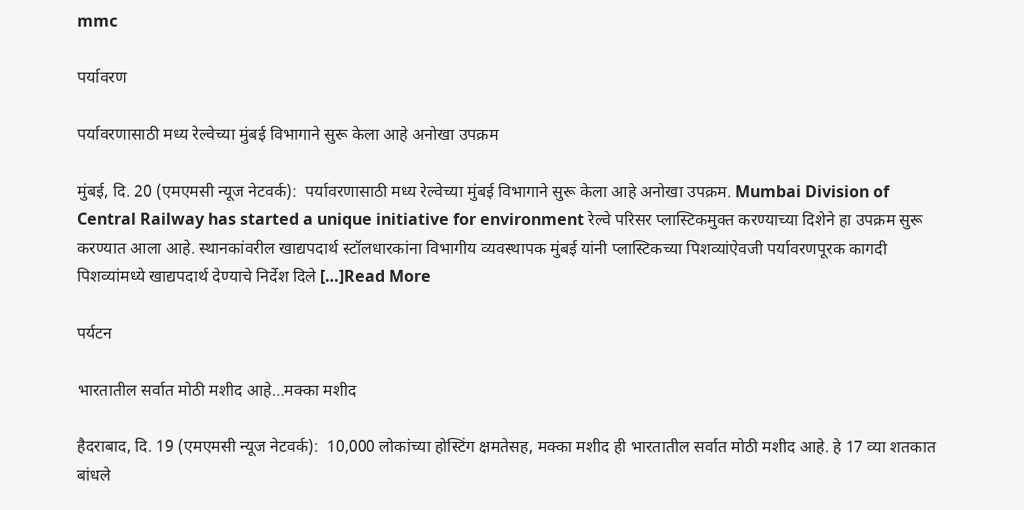mmc

पर्यावरण

पर्यावरणासाठी मध्य रेल्वेच्या मुंबई विभागाने सुरू केला आहे अनोखा उपक्रम

मुंबई, दि. 20 (एमएमसी न्यूज नेटवर्क):  पर्यावरणासाठी मध्य रेल्वेच्या मुंबई विभागाने सुरू केला आहे अनोखा उपक्रम. Mumbai Division of Central Railway has started a unique initiative for environment रेल्वे परिसर प्लास्टिकमुक्त करण्याच्या दिशेने हा उपक्रम सुरू करण्यात आला आहे. स्थानकांवरील खाद्यपदार्थ स्टॉलधारकांना विभागीय व्यवस्थापक मुंबई यांनी प्लास्टिकच्या पिशव्यांऐवजी पर्यावरणपूरक कागदी पिशव्यांमध्ये खाद्यपदार्थ देण्याचे निर्देश दिले […]Read More

पर्यटन

भारतातील सर्वात मोठी मशीद आहे…मक्का मशीद

हैदराबाद, दि. 19 (एमएमसी न्यूज नेटवर्क):  10,000 लोकांच्या होस्टिंग क्षमतेसह, मक्का मशीद ही भारतातील सर्वात मोठी मशीद आहे. हे 17 व्या शतकात बांधले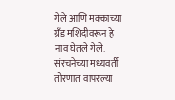गेले आणि मक्काच्या ग्रँड मशिदीवरून हे नाव घेतले गेले. संरचनेच्या मध्यवर्ती तोरणात वापरल्या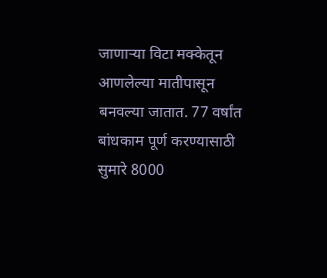जाणार्‍या विटा मक्केतून आणलेल्या मातीपासून बनवल्या जातात. 77 वर्षांत बांधकाम पूर्ण करण्यासाठी सुमारे 8000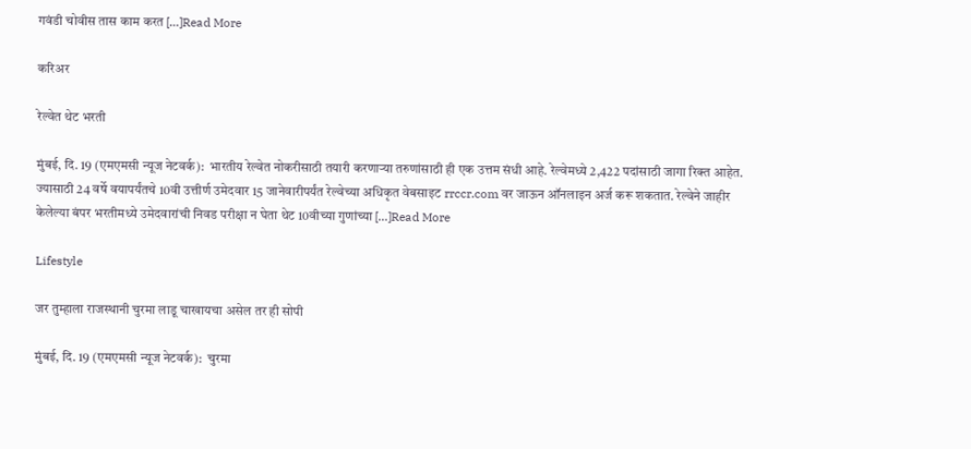गवंडी चोवीस तास काम करत […]Read More

करिअर

रेल्वेत थेट भरती

मुंबई, दि. 19 (एमएमसी न्यूज नेटवर्क):  भारतीय रेल्वेत नोकरीसाठी तयारी करणाऱ्या तरुणांसाठी ही एक उत्तम संधी आहे. रेल्वेमध्ये 2,422 पदांसाठी जागा रिक्त आहेत. ज्यासाठी 24 वर्षे वयापर्यंतचे 10वी उत्तीर्ण उमेदवार 15 जानेवारीपर्यंत रेल्वेच्या अधिकृत वेबसाइट rrccr.com वर जाऊन ऑनलाइन अर्ज करू शकतात. रेल्वेने जाहीर केलेल्या बंपर भरतीमध्ये उमेदवारांची निवड परीक्षा न घेता थेट 10वीच्या गुणांच्या […]Read More

Lifestyle

जर तुम्हाला राजस्थानी चुरमा लाडू चाखायचा असेल तर ही सोपी

मुंबई, दि. 19 (एमएमसी न्यूज नेटवर्क):  चुरमा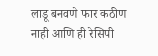लाडू बनवणे फार कठीण नाही आणि ही रेसिपी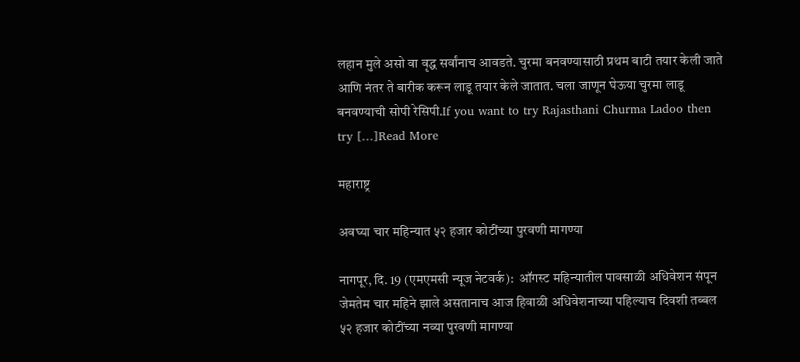लहान मुले असो वा वृद्ध सर्वांनाच आवडते. चुरमा बनवण्यासाठी प्रथम बाटी तयार केली जाते आणि नंतर ते बारीक करून लाडू तयार केले जातात. चला जाणून घेऊया चुरमा लाडू बनवण्याची सोपी रेसिपी.If you want to try Rajasthani Churma Ladoo then try […]Read More

महाराष्ट्र

अवघ्या चार महिन्यात ५२ हजार कोटींच्या पुरवणी मागण्या

नागपूर, दि. 19 (एमएमसी न्यूज नेटवर्क):  ऑगस्ट महिन्यातील पावसाळी अधिवेशन संपून जेमतेम चार महिने झाले असतानाच आज हिवाळी अधिवेशनाच्या पहिल्याच दिवशी तब्बल ५२ हजार कोटींच्या नव्या पुरवणी मागण्या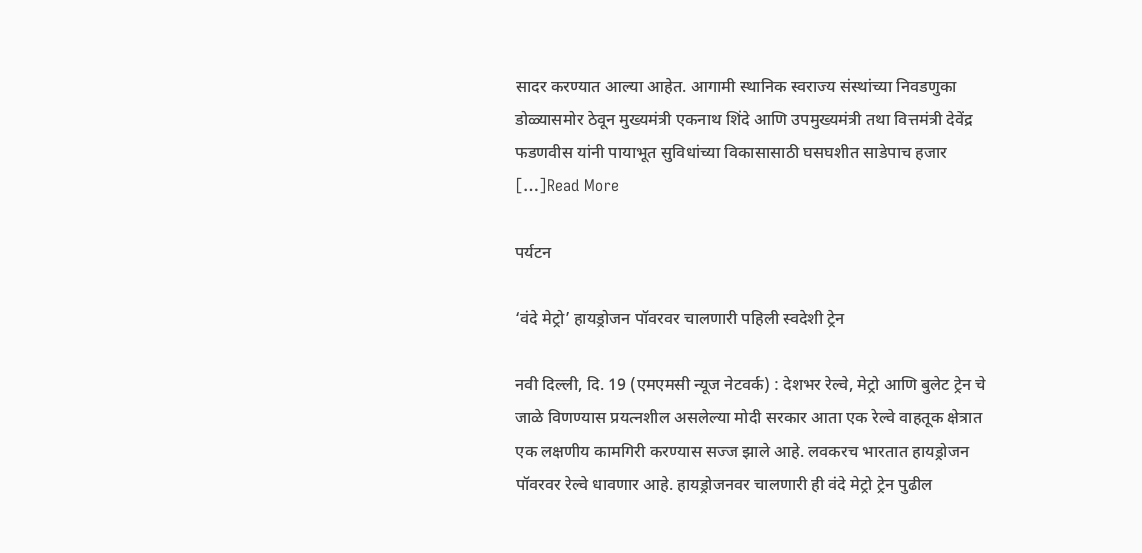सादर करण्यात आल्या आहेत. आगामी स्थानिक स्वराज्य संस्थांच्या निवडणुका डोळ्यासमोर ठेवून मुख्यमंत्री एकनाथ शिंदे आणि उपमुख्यमंत्री तथा वित्तमंत्री देवेंद्र फडणवीस यांनी पायाभूत सुविधांच्या विकासासाठी घसघशीत साडेपाच हजार […]Read More

पर्यटन

‘वंदे मेट्रो’ हायड्रोजन पॉवरवर चालणारी पहिली स्वदेशी ट्रेन

नवी दिल्ली, दि. 19 (एमएमसी न्यूज नेटवर्क) : देशभर रेल्वे, मेट्रो आणि बुलेट ट्रेन चे जाळे विणण्यास प्रयत्नशील असलेल्या मोदी सरकार आता एक रेल्वे वाहतूक क्षेत्रात एक लक्षणीय कामगिरी करण्यास सज्ज झाले आहे. लवकरच भारतात हायड्रोजन पॉवरवर रेल्वे धावणार आहे. हायड्रोजनवर चालणारी ही वंदे मेट्रो ट्रेन पुढील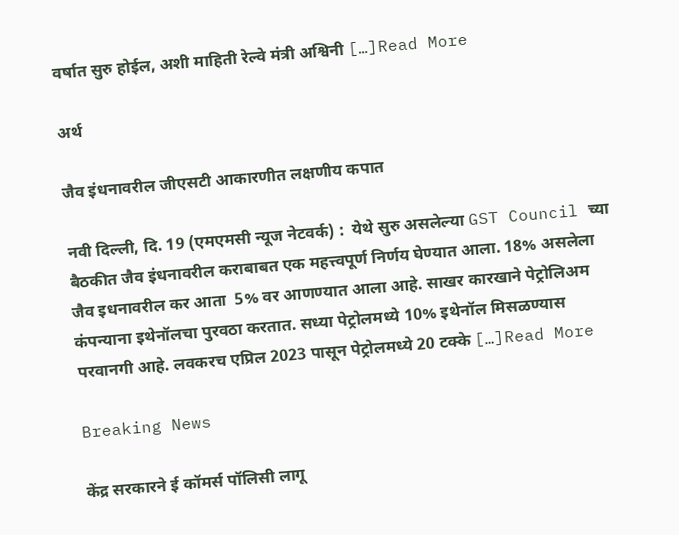वर्षात सुरु होईल, अशी माहिती रेल्वे मंत्री अश्विनी […]Read More

अर्थ

जैव इंधनावरील जीएसटी आकारणीत लक्षणीय कपात

नवी दिल्ली, दि. 19 (एमएमसी न्यूज नेटवर्क) :  येथे सुरु असलेल्या GST Council च्या बैठकीत जैव इंधनावरील कराबाबत एक महत्त्वपूर्ण निर्णय घेण्यात आला. 18% असलेला जैव इधनावरील कर आता  5% वर आणण्यात आला आहे. साखर कारखाने पेट्रोलिअम कंपन्याना इथेनॉलचा पुरवठा करतात. सध्या पेट्रोलमध्ये 10% इथेनॉल मिसळण्यास परवानगी आहे. लवकरच एप्रिल 2023 पासून पेट्रोलमध्ये 20 टक्के […]Read More

Breaking News

केंद्र सरकारने ई कॉमर्स पॉलिसी लागू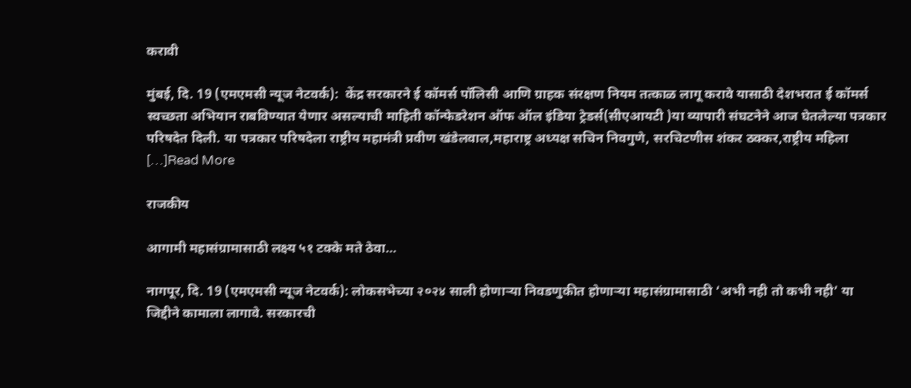करावी

मुंबई, दि. 19 (एमएमसी न्यूज नेटवर्क):  केंद्र सरकारने ई कॉमर्स पॉलिसी आणि ग्राहक संरक्षण नियम तत्काळ लागू करावे यासाठी देशभरात ई कॉमर्स स्वच्छता अभियान राबविण्यात येणार असल्याची माहिती कॉन्फेडरेशन ऑफ ऑल इंडिया ट्रेडर्स(सीएआयटी )या व्यापारी संघटनेने आज घेतलेल्या पत्रकार परिषदेत दिली. या पत्रकार परिषदेला राष्ट्रीय महामंत्री प्रवीण खंडेलवाल,महाराष्ट्र अध्यक्ष सचिन निवगुणे, सरचिटणीस शंकर ठक्कर,राष्ट्रीय महिला […]Read More

राजकीय

आगामी महासंग्रामासाठी लक्ष्य ५१ टक्के मते ठेवा…

नागपूर, दि. 19 (एमएमसी न्यूज नेटवर्क): लोकसभेच्या २०२४ साली होणाऱ्या निवडणुकीत होणाऱ्या महासंग्रामासाठी ‘अभी नही तो कभी नही’ या जिद्दीने कामाला लागावे. सरकारची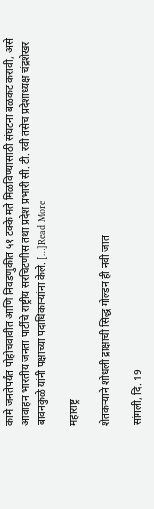कामे जनतेपर्यंत पोहोचवावीत आणि निवडणुकीत ५१ टक्के मते मिळविण्यासाठी संघटना बळकट करावी, असे आवाहन भारतीय जनता पार्टीचे राष्ट्रीय सरचिटणीस तथा प्रदेश प्रभारी सी. टी. रवी तसेच प्रदेशाध्यक्ष चंद्रशेखर बावनकुळे यांनी पक्षाच्या पदाधिकाऱ्यांना केले. […]Read More

महाराष्ट्र

शेतकऱ्याने शोधली द्राक्षाची सिद्ध गोल्डन ही नवी जात

सांगली, दि. 19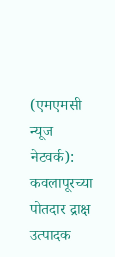(एमएमसी न्यूज नेटवर्क): कवलापूरच्या पोतदार द्राक्ष उत्पादक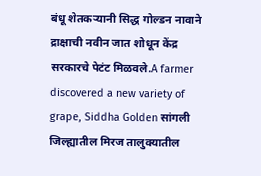बंधू शेतकऱ्यानी सिद्ध गोल्डन नावाने द्राक्षाची नवीन जात शोधून केंद्र सरकारचे पेटंट मिळवले.A farmer discovered a new variety of grape, Siddha Golden सांगली जिल्ह्यातील मिरज तालुक्यातील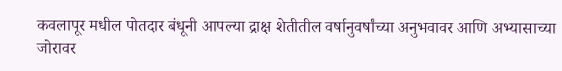कवलापूर मधील पोतदार बंधूनी आपल्या द्राक्ष शेतीतील वर्षानुवर्षांच्या अनुभवावर आणि अभ्यासाच्या जोरावर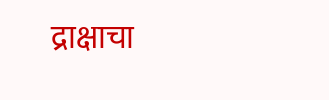द्राक्षाचा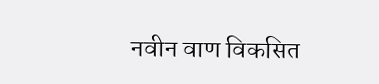नवीन वाण विकसित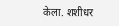केला. शशीधर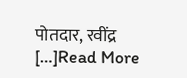पोतदार, रवींद्र […]Read More